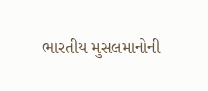ભારતીય મુસલમાનોની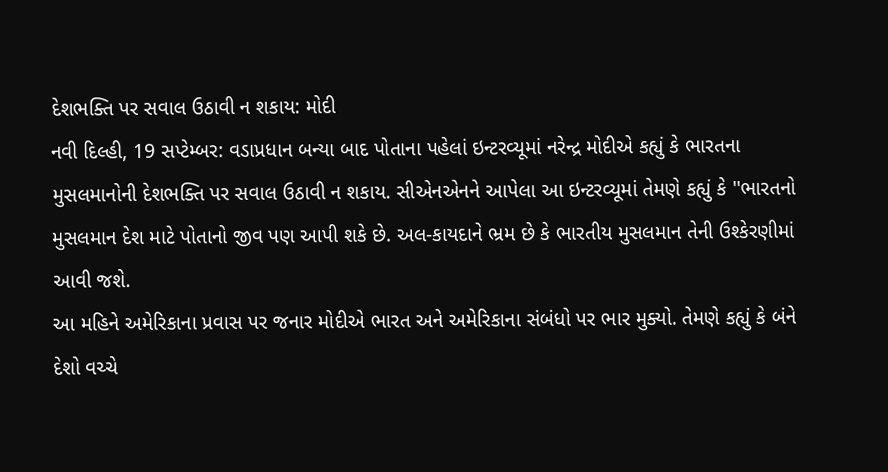દેશભક્તિ પર સવાલ ઉઠાવી ન શકાય: મોદી
નવી દિલ્હી, 19 સપ્ટેમ્બર: વડાપ્રધાન બન્યા બાદ પોતાના પહેલાં ઇન્ટરવ્યૂમાં નરેન્દ્ર મોદીએ કહ્યું કે ભારતના મુસલમાનોની દેશભક્તિ પર સવાલ ઉઠાવી ન શકાય. સીએનએનને આપેલા આ ઇન્ટરવ્યૂમાં તેમણે કહ્યું કે ''ભારતનો મુસલમાન દેશ માટે પોતાનો જીવ પણ આપી શકે છે. અલ-કાયદાને ભ્રમ છે કે ભારતીય મુસલમાન તેની ઉશ્કેરણીમાં આવી જશે.
આ મહિને અમેરિકાના પ્રવાસ પર જનાર મોદીએ ભારત અને અમેરિકાના સંબંધો પર ભાર મુક્યો. તેમણે કહ્યું કે બંને દેશો વચ્ચે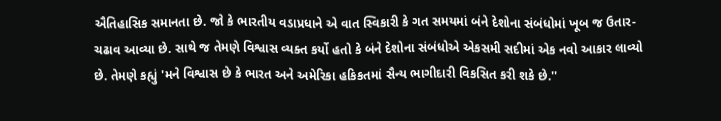ઐતિહાસિક સમાનતા છે. જો કે ભારતીય વડાપ્રધાને એ વાત સ્વિકારી કે ગત સમયમાં બંને દેશોના સંબંધોમાં ખૂબ જ ઉતાર-ચઢાવ આવ્યા છે. સાથે જ તેમણે વિશ્વાસ વ્યક્ત કર્યો હતો કે બંને દેશોના સંબંધોએ એકસમી સદીમાં એક નવો આકાર લાવ્યો છે. તેમણે કહ્યું 'મને વિશ્વાસ છે કે ભારત અને અમેરિકા હકિકતમાં સૈન્ય ભાગીદારી વિકસિત કરી શકે છે.''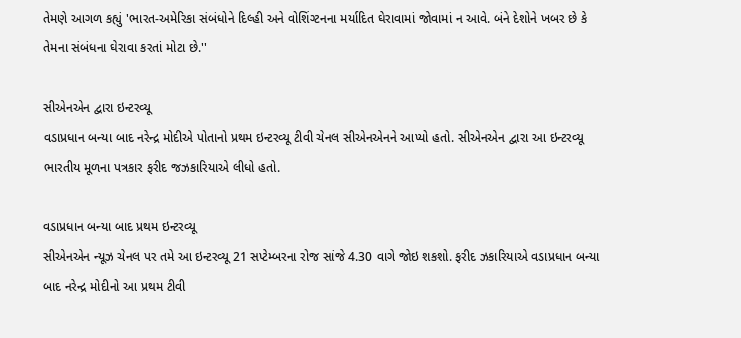તેમણે આગળ કહ્યું 'ભારત-અમેરિકા સંબંધોને દિલ્હી અને વોશિંગ્ટનના મર્યાદિત ઘેરાવામાં જોવામાં ન આવે. બંને દેશોને ખબર છે કે તેમના સંબંધના ઘેરાવા કરતાં મોટા છે.''

સીએનએન દ્વારા ઇન્ટરવ્યૂ
વડાપ્રધાન બન્યા બાદ નરેન્દ્ર મોદીએ પોતાનો પ્રથમ ઇન્ટરવ્યૂ ટીવી ચેનલ સીએનએનને આપ્યો હતો. સીએનએન દ્વારા આ ઇન્ટરવ્યૂ ભારતીય મૂળના પત્રકાર ફરીદ જઝકારિયાએ લીધો હતો.

વડાપ્રધાન બન્યા બાદ પ્રથમ ઇન્ટરવ્યૂ
સીએનએન ન્યૂઝ ચેનલ પર તમે આ ઇન્ટરવ્યૂ 21 સપ્ટેમ્બરના રોજ સાંજે 4.30 વાગે જોઇ શકશો. ફરીદ ઝકારિયાએ વડાપ્રધાન બન્યા બાદ નરેન્દ્ર મોદીનો આ પ્રથમ ટીવી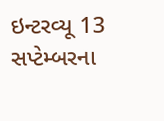ઇન્ટરવ્યૂ 13 સપ્ટેમ્બરના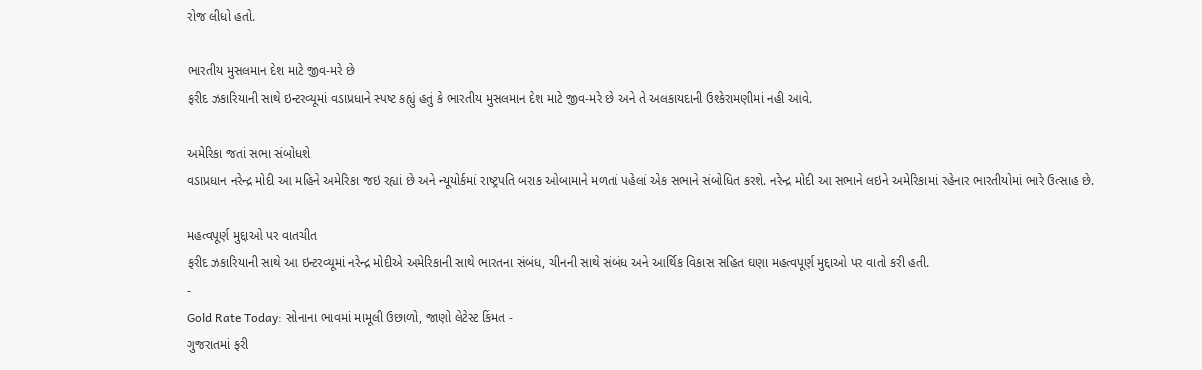રોજ લીધો હતો.

ભારતીય મુસલમાન દેશ માટે જીવ-મરે છે
ફરીદ ઝકારિયાની સાથે ઇન્ટરવ્યૂમાં વડાપ્રધાને સ્પષ્ટ કહ્યું હતું કે ભારતીય મુસલમાન દેશ માટે જીવ-મરે છે અને તે અલકાયદાની ઉશ્કેરામણીમાં નહી આવે.

અમેરિકા જતાં સભા સંબોધશે
વડાપ્રધાન નરેન્દ્ર મોદી આ મહિને અમેરિકા જઇ રહ્યાં છે અને ન્યૂયોર્કમાં રાષ્ટ્રપતિ બરાક ઓબામાને મળતાં પહેલાં એક સભાને સંબોધિત કરશે. નરેન્દ્ર મોદી આ સભાને લઇને અમેરિકામાં રહેનાર ભારતીયોમાં ભારે ઉત્સાહ છે.

મહત્વપૂર્ણ મુદ્દાઓ પર વાતચીત
ફરીદ ઝકારિયાની સાથે આ ઇન્ટરવ્યૂમાં નરેન્દ્ર મોદીએ અમેરિકાની સાથે ભારતના સંબંધ, ચીનની સાથે સંબંધ અને આર્થિક વિકાસ સહિત ઘણા મહત્વપૂર્ણ મુદ્દાઓ પર વાતો કરી હતી.
-
Gold Rate Today: સોનાના ભાવમાં મામૂલી ઉછાળો, જાણો લેટેસ્ટ કિંમત -
ગુજરાતમાં ફરી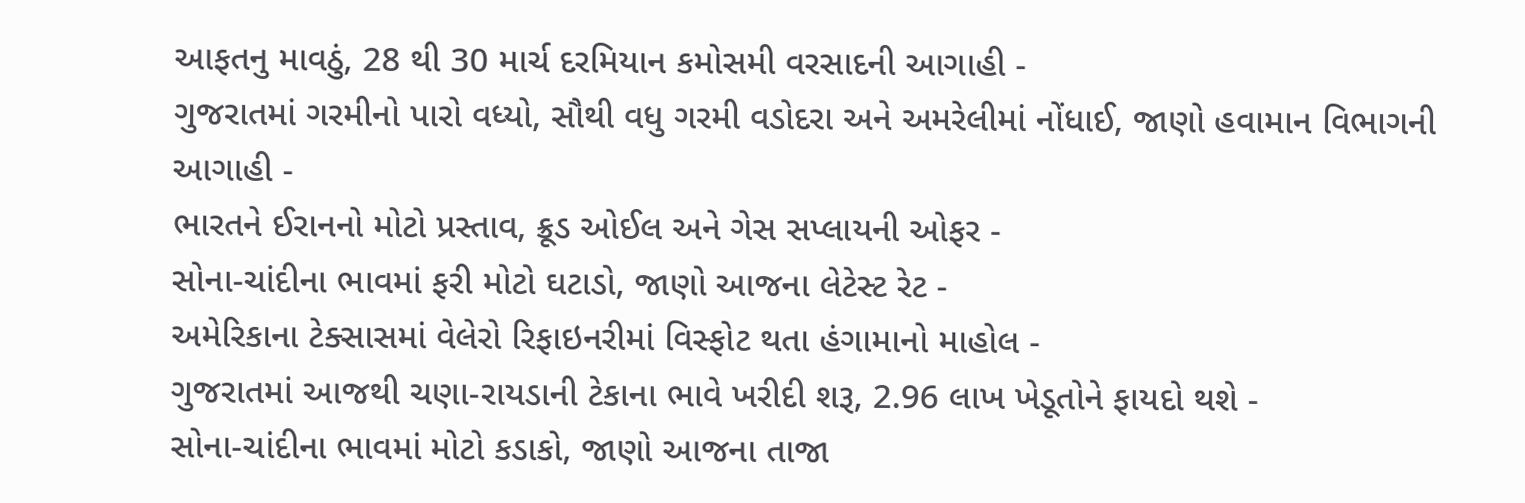આફતનુ માવઠું, 28 થી 30 માર્ચ દરમિયાન કમોસમી વરસાદની આગાહી -
ગુજરાતમાં ગરમીનો પારો વધ્યો, સૌથી વધુ ગરમી વડોદરા અને અમરેલીમાં નોંધાઈ, જાણો હવામાન વિભાગની આગાહી -
ભારતને ઈરાનનો મોટો પ્રસ્તાવ, ક્રૂડ ઓઈલ અને ગેસ સપ્લાયની ઓફર -
સોના-ચાંદીના ભાવમાં ફરી મોટો ઘટાડો, જાણો આજના લેટેસ્ટ રેટ -
અમેરિકાના ટેક્સાસમાં વેલેરો રિફાઇનરીમાં વિસ્ફોટ થતા હંગામાનો માહોલ -
ગુજરાતમાં આજથી ચણા-રાયડાની ટેકાના ભાવે ખરીદી શરૂ, 2.96 લાખ ખેડૂતોને ફાયદો થશે -
સોના-ચાંદીના ભાવમાં મોટો કડાકો, જાણો આજના તાજા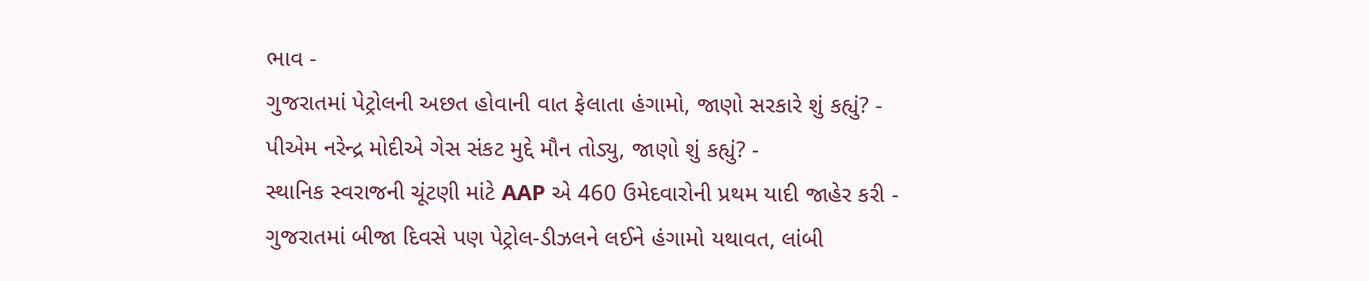ભાવ -
ગુજરાતમાં પેટ્રોલની અછત હોવાની વાત ફેલાતા હંગામો, જાણો સરકારે શું કહ્યું? -
પીએમ નરેન્દ્ર મોદીએ ગેસ સંકટ મુદ્દે મૌન તોડ્યુ, જાણો શું કહ્યું? -
સ્થાનિક સ્વરાજની ચૂંટણી માંટે AAP એ 460 ઉમેદવારોની પ્રથમ યાદી જાહેર કરી -
ગુજરાતમાં બીજા દિવસે પણ પેટ્રોલ-ડીઝલને લઈને હંગામો યથાવત, લાંબી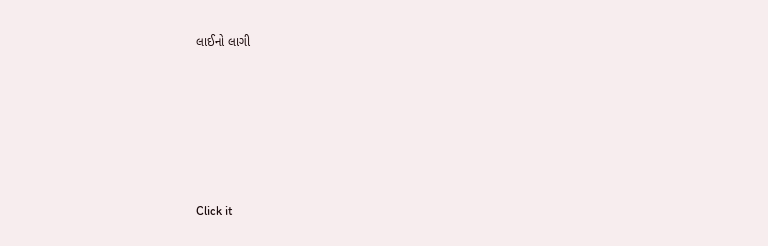લાઈનો લાગી







Click it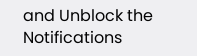and Unblock the Notifications